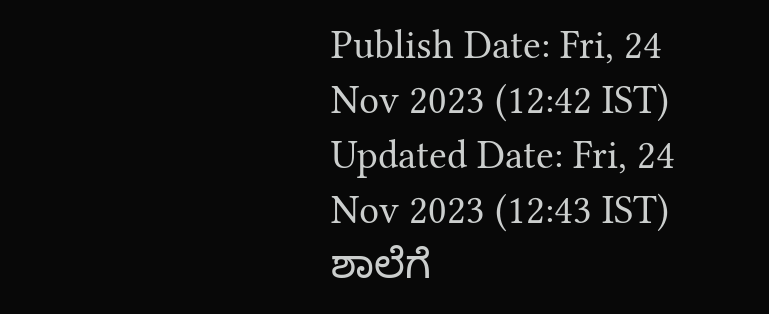Publish Date: Fri, 24 Nov 2023 (12:42 IST)
Updated Date: Fri, 24 Nov 2023 (12:43 IST)
ಶಾಲೆಗೆ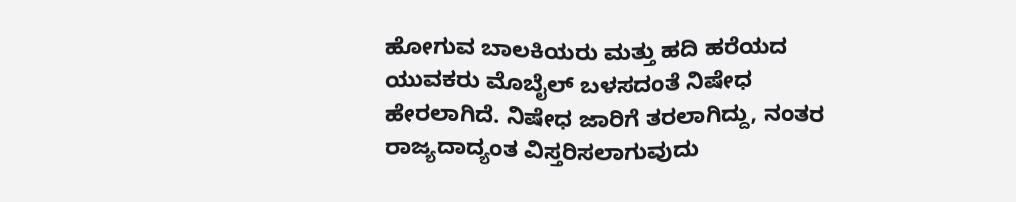ಹೋಗುವ ಬಾಲಕಿಯರು ಮತ್ತು ಹದಿ ಹರೆಯದ ಯುವಕರು ಮೊಬೈಲ್ ಬಳಸದಂತೆ ನಿಷೇಧ ಹೇರಲಾಗಿದೆ. ನಿಷೇಧ ಜಾರಿಗೆ ತರಲಾಗಿದ್ದು, ನಂತರ ರಾಜ್ಯದಾದ್ಯಂತ ವಿಸ್ತರಿಸಲಾಗುವುದು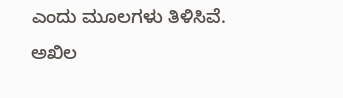ಎಂದು ಮೂಲಗಳು ತಿಳಿಸಿವೆ. ಅಖಿಲ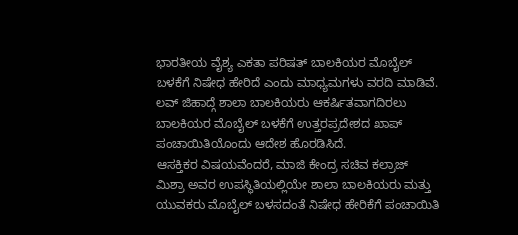ಭಾರತೀಯ ವೈಶ್ಯ ಎಕತಾ ಪರಿಷತ್ ಬಾಲಕಿಯರ ಮೊಬೈಲ್ ಬಳಕೆಗೆ ನಿಷೇಧ ಹೇರಿದೆ ಎಂದು ಮಾಧ್ಯಮಗಳು ವರದಿ ಮಾಡಿವೆ.
ಲವ್ ಜಿಹಾದ್ಗೆ ಶಾಲಾ ಬಾಲಕಿಯರು ಆಕರ್ಷಿತವಾಗದಿರಲು ಬಾಲಕಿಯರ ಮೊಬೈಲ್ ಬಳಕೆಗೆ ಉತ್ತರಪ್ರದೇಶದ ಖಾಪ್ ಪಂಚಾಯಿತಿಯೊಂದು ಆದೇಶ ಹೊರಡಿಸಿದೆ.
ಆಸಕ್ತಿಕರ ವಿಷಯವೆಂದರೆ, ಮಾಜಿ ಕೇಂದ್ರ ಸಚಿವ ಕಲ್ರಾಜ್ ಮಿಶ್ರಾ ಅವರ ಉಪಸ್ಥಿತಿಯಲ್ಲಿಯೇ ಶಾಲಾ ಬಾಲಕಿಯರು ಮತ್ತು ಯುವಕರು ಮೊಬೈಲ್ ಬಳಸದಂತೆ ನಿಷೇಧ ಹೇರಿಕೆಗೆ ಪಂಚಾಯಿತಿ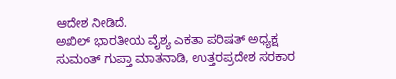ಆದೇಶ ನೀಡಿದೆ.
ಅಖಿಲ್ ಭಾರತೀಯ ವೈಶ್ಯ ಎಕತಾ ಪರಿಷತ್ ಅಧ್ಯಕ್ಷ ಸುಮಂತ್ ಗುಪ್ತಾ ಮಾತನಾಡಿ, ಉತ್ತರಪ್ರದೇಶ ಸರಕಾರ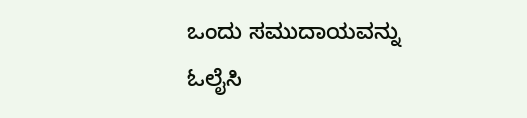ಒಂದು ಸಮುದಾಯವನ್ನು ಓಲೈಸಿ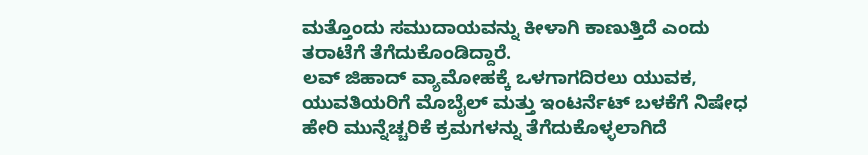ಮತ್ತೊಂದು ಸಮುದಾಯವನ್ನು ಕೀಳಾಗಿ ಕಾಣುತ್ತಿದೆ ಎಂದು ತರಾಟೆಗೆ ತೆಗೆದುಕೊಂಡಿದ್ದಾರೆ.
ಲವ್ ಜಿಹಾದ್ ವ್ಯಾಮೋಹಕ್ಕೆ ಒಳಗಾಗದಿರಲು ಯುವಕ, ಯುವತಿಯರಿಗೆ ಮೊಬೈಲ್ ಮತ್ತು ಇಂಟರ್ನೆಟ್ ಬಳಕೆಗೆ ನಿಷೇಧ ಹೇರಿ ಮುನ್ನೆಚ್ಚರಿಕೆ ಕ್ರಮಗಳನ್ನು ತೆಗೆದುಕೊಳ್ಳಲಾಗಿದೆ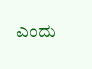ಎಂದು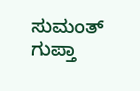ಸುಮಂತ್ ಗುಪ್ತಾ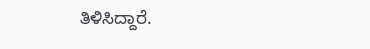ತಿಳಿಸಿದ್ದಾರೆ.